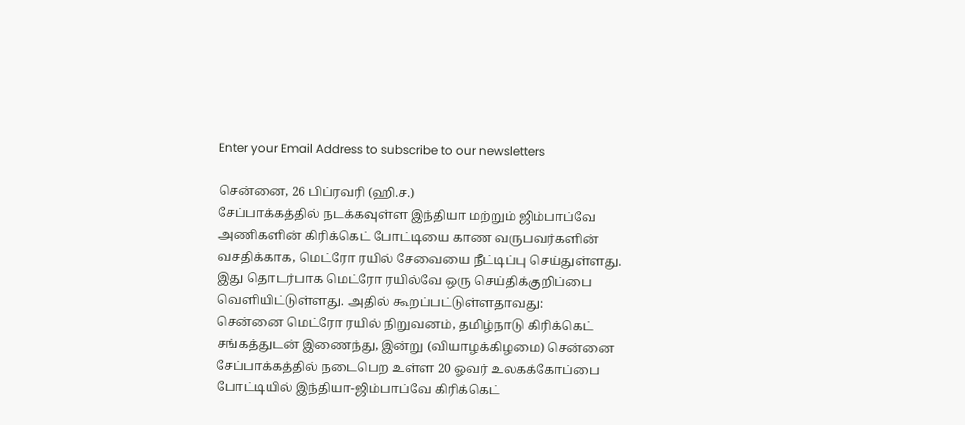Enter your Email Address to subscribe to our newsletters

சென்னை, 26 பிப்ரவரி (ஹி.ச.)
சேப்பாக்கத்தில் நடக்கவுள்ள இந்தியா மற்றும் ஜிம்பாப்வே அணிகளின் கிரிக்கெட் போட்டியை காண வருபவர்களின் வசதிக்காக, மெட்ரோ ரயில் சேவையை நீட்டிப்பு செய்துள்ளது.
இது தொடர்பாக மெட்ரோ ரயில்வே ஒரு செய்திக்குறிப்பை வெளியிட்டுள்ளது. அதில் கூறப்பட்டுள்ளதாவது:
சென்னை மெட்ரோ ரயில் நிறுவனம், தமிழ்நாடு கிரிக்கெட் சங்கத்துடன் இணைந்து, இன்று (வியாழக்கிழமை) சென்னை சேப்பாக்கத்தில் நடைபெற உள்ள 20 ஓவர் உலகக்கோப்பை போட்டியில் இந்தியா-ஜிம்பாப்வே கிரிக்கெட்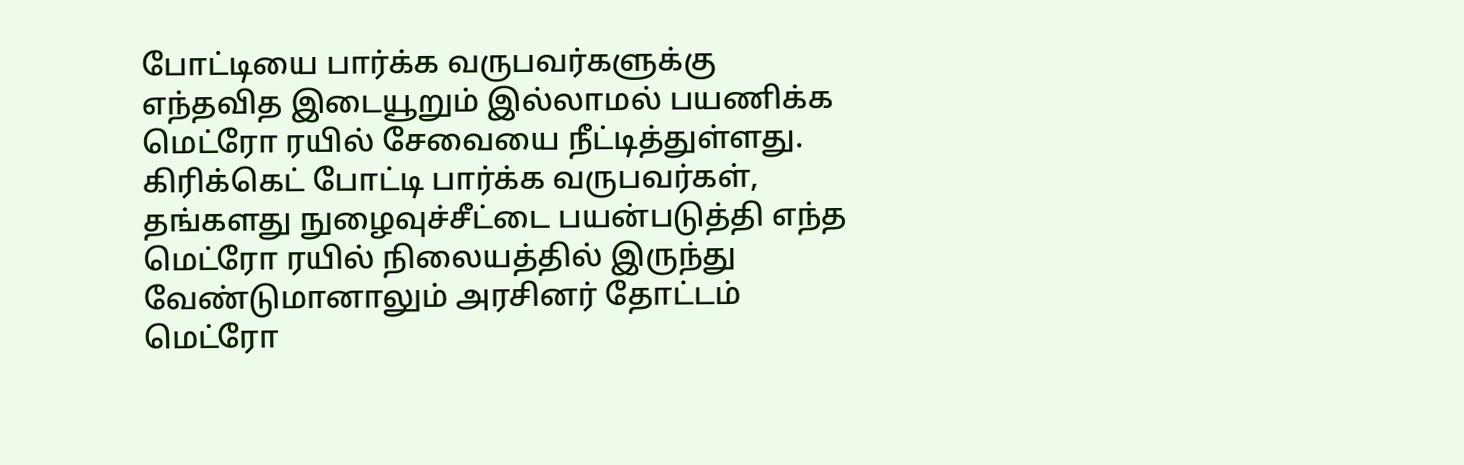போட்டியை பார்க்க வருபவர்களுக்கு எந்தவித இடையூறும் இல்லாமல் பயணிக்க மெட்ரோ ரயில் சேவையை நீட்டித்துள்ளது.
கிரிக்கெட் போட்டி பார்க்க வருபவர்கள், தங்களது நுழைவுச்சீட்டை பயன்படுத்தி எந்த மெட்ரோ ரயில் நிலையத்தில் இருந்து வேண்டுமானாலும் அரசினர் தோட்டம் மெட்ரோ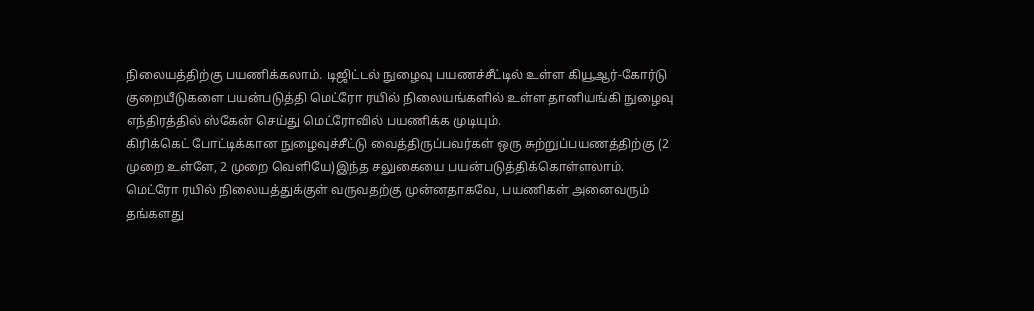நிலையத்திற்கு பயணிக்கலாம். டிஜிட்டல் நுழைவு பயணச்சீட்டில் உள்ள கியூஆர்-கோர்டு குறையீடுகளை பயன்படுத்தி மெட்ரோ ரயில் நிலையங்களில் உள்ள தானியங்கி நுழைவு எந்திரத்தில் ஸ்கேன் செய்து மெட்ரோவில் பயணிக்க முடியும்.
கிரிக்கெட் போட்டிக்கான நுழைவுச்சீட்டு வைத்திருப்பவர்கள் ஒரு சுற்றுப்பயணத்திற்கு (2 முறை உள்ளே, 2 முறை வெளியே)இந்த சலுகையை பயன்படுத்திக்கொள்ளலாம்.
மெட்ரோ ரயில் நிலையத்துக்குள் வருவதற்கு முன்னதாகவே, பயணிகள் அனைவரும் தங்களது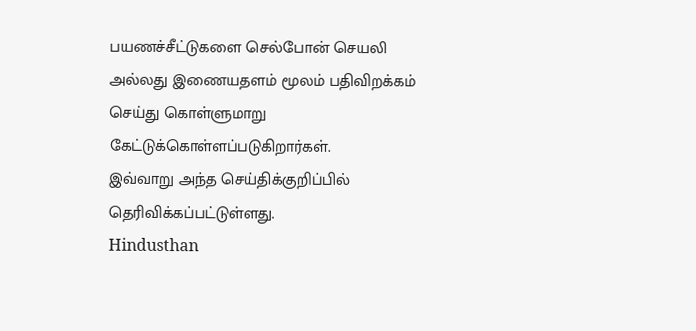பயணச்சீட்டுகளை செல்போன் செயலி அல்லது இணையதளம் மூலம் பதிவிறக்கம் செய்து கொள்ளுமாறு கேட்டுக்கொள்ளப்படுகிறார்கள்.
இவ்வாறு அந்த செய்திக்குறிப்பில் தெரிவிக்கப்பட்டுள்ளது.
Hindusthan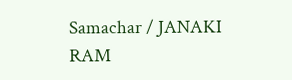Samachar / JANAKI RAM